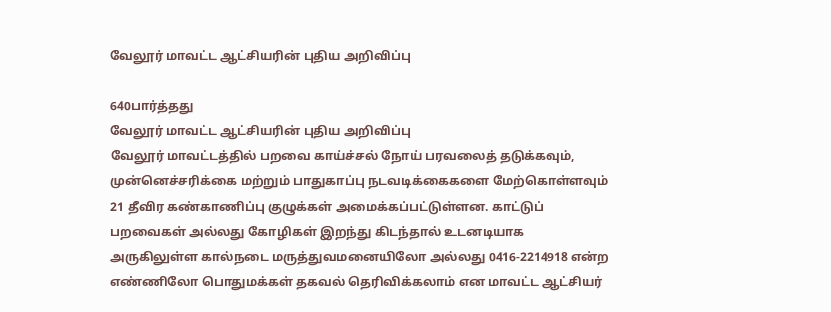வேலூர் மாவட்ட ஆட்சியரின் புதிய அறிவிப்பு

640பார்த்தது
வேலூர் மாவட்ட ஆட்சியரின் புதிய அறிவிப்பு
வேலூர் மாவட்டத்தில் பறவை காய்ச்சல் நோய் பரவலைத் தடுக்கவும், முன்னெச்சரிக்கை மற்றும் பாதுகாப்பு நடவடிக்கைகளை மேற்கொள்ளவும் 21 தீவிர கண்காணிப்பு குழுக்கள் அமைக்கப்பட்டுள்ளன. காட்டுப் பறவைகள் அல்லது கோழிகள் இறந்து கிடந்தால் உடனடியாக அருகிலுள்ள கால்நடை மருத்துவமனையிலோ அல்லது 0416-2214918 என்ற எண்ணிலோ பொதுமக்கள் தகவல் தெரிவிக்கலாம் என மாவட்ட ஆட்சியர்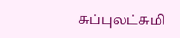சுப்புலட்சுமி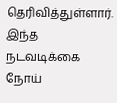தெரிவித்துள்ளார். இந்த நடவடிக்கை நோய்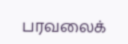பரவலைக்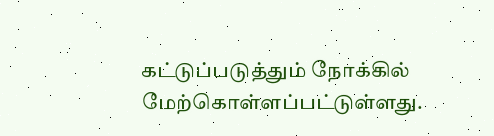கட்டுப்படுத்தும் நோக்கில் மேற்கொள்ளப்பட்டுள்ளது.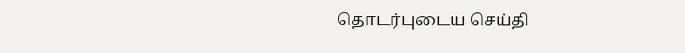தொடர்புடைய செய்தி